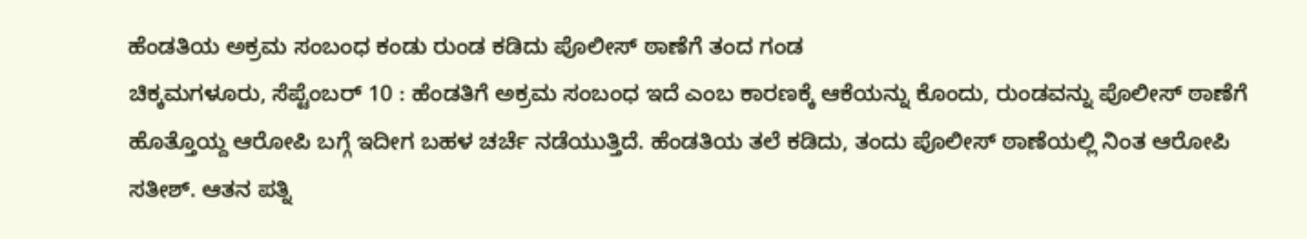ಹೆಂಡತಿಯ ಅಕ್ರಮ ಸಂಬಂಧ ಕಂಡು ರುಂಡ ಕಡಿದು ಪೊಲೀಸ್ ಠಾಣೆಗೆ ತಂದ ಗಂಡ
ಚಿಕ್ಕಮಗಳೂರು, ಸೆಪ್ಟೆಂಬರ್ 10 : ಹೆಂಡತಿಗೆ ಅಕ್ರಮ ಸಂಬಂಧ ಇದೆ ಎಂಬ ಕಾರಣಕ್ಕೆ ಆಕೆಯನ್ನು ಕೊಂದು, ರುಂಡವನ್ನು ಪೊಲೀಸ್ ಠಾಣೆಗೆ ಹೊತ್ತೊಯ್ದ ಆರೋಪಿ ಬಗ್ಗೆ ಇದೀಗ ಬಹಳ ಚರ್ಚೆ ನಡೆಯುತ್ತಿದೆ. ಹೆಂಡತಿಯ ತಲೆ ಕಡಿದು, ತಂದು ಪೊಲೀಸ್ ಠಾಣೆಯಲ್ಲಿ ನಿಂತ ಆರೋಪಿ ಸತೀಶ್. ಆತನ ಪತ್ನಿ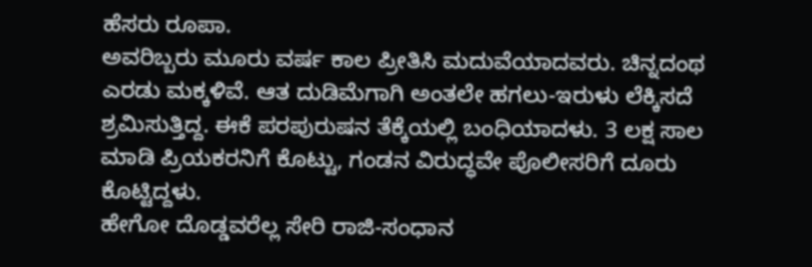ಹೆಸರು ರೂಪಾ.
ಅವರಿಬ್ಬರು ಮೂರು ವರ್ಷ ಕಾಲ ಪ್ರೀತಿಸಿ ಮದುವೆಯಾದವರು. ಚಿನ್ನದಂಥ ಎರಡು ಮಕ್ಕಳಿವೆ. ಆತ ದುಡಿಮೆಗಾಗಿ ಅಂತಲೇ ಹಗಲು-ಇರುಳು ಲೆಕ್ಕಿಸದೆ ಶ್ರಮಿಸುತ್ತಿದ್ದ. ಈಕೆ ಪರಪುರುಷನ ತೆಕ್ಕೆಯಲ್ಲಿ ಬಂಧಿಯಾದಳು. 3 ಲಕ್ಷ ಸಾಲ ಮಾಡಿ ಪ್ರಿಯಕರನಿಗೆ ಕೊಟ್ಟು, ಗಂಡನ ವಿರುದ್ಧವೇ ಪೊಲೀಸರಿಗೆ ದೂರು ಕೊಟ್ಟಿದ್ದಳು.
ಹೇಗೋ ದೊಡ್ಡವರೆಲ್ಲ ಸೇರಿ ರಾಜಿ-ಸಂಧಾನ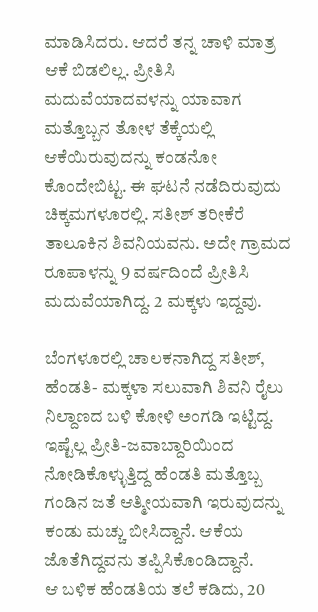ಮಾಡಿಸಿದರು. ಆದರೆ ತನ್ನ ಚಾಳಿ ಮಾತ್ರ ಆಕೆ ಬಿಡಲಿಲ್ಲ. ಪ್ರೀತಿಸಿ ಮದುವೆಯಾದವಳನ್ನು ಯಾವಾಗ ಮತ್ತೊಬ್ಬನ ತೋಳ ತೆಕ್ಕೆಯಲ್ಲಿ ಆಕೆಯಿರುವುದನ್ನು ಕಂಡನೋ ಕೊಂದೇಬಿಟ್ಟ. ಈ ಘಟನೆ ನಡೆದಿರುವುದು ಚಿಕ್ಕಮಗಳೂರಲ್ಲಿ. ಸತೀಶ್ ತರೀಕೆರೆ ತಾಲೂಕಿನ ಶಿವನಿಯವನು. ಅದೇ ಗ್ರಾಮದ ರೂಪಾಳನ್ನು 9 ವರ್ಷದಿಂದೆ ಪ್ರೀತಿಸಿ ಮದುವೆಯಾಗಿದ್ದ. 2 ಮಕ್ಕಳು ಇದ್ದವು.

ಬೆಂಗಳೂರಲ್ಲಿ ಚಾಲಕನಾಗಿದ್ದ ಸತೀಶ್, ಹೆಂಡತಿ- ಮಕ್ಕಳಾ ಸಲುವಾಗಿ ಶಿವನಿ ರೈಲು ನಿಲ್ದಾಣದ ಬಳಿ ಕೋಳಿ ಅಂಗಡಿ ಇಟ್ಟಿದ್ದ. ಇಷ್ಟೆಲ್ಲ ಪ್ರೀತಿ-ಜವಾಬ್ದಾರಿಯಿಂದ ನೋಡಿಕೊಳ್ಳುತ್ತಿದ್ದ ಹೆಂಡತಿ ಮತ್ತೊಬ್ಬ ಗಂಡಿನ ಜತೆ ಆತ್ಮೀಯವಾಗಿ ಇರುವುದನ್ನು ಕಂಡು ಮಚ್ಚು ಬೀಸಿದ್ದಾನೆ. ಆಕೆಯ ಜೊತೆಗಿದ್ದವನು ತಪ್ಪಿಸಿಕೊಂಡಿದ್ದಾನೆ.
ಆ ಬಳಿಕ ಹೆಂಡತಿಯ ತಲೆ ಕಡಿದು, 20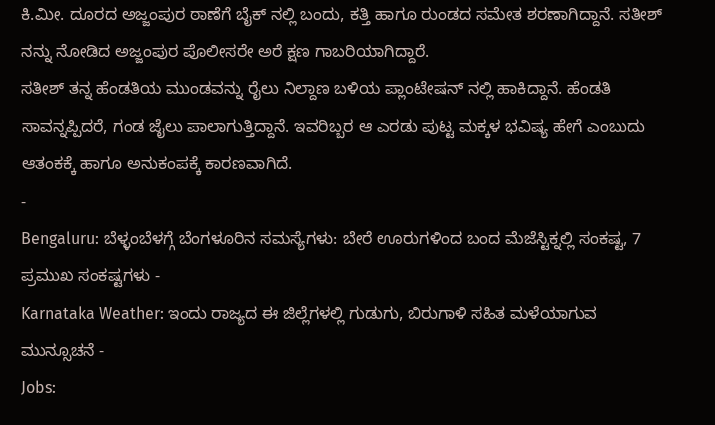ಕಿ.ಮೀ. ದೂರದ ಅಜ್ಜಂಪುರ ಠಾಣೆಗೆ ಬೈಕ್ ನಲ್ಲಿ ಬಂದು, ಕತ್ತಿ ಹಾಗೂ ರುಂಡದ ಸಮೇತ ಶರಣಾಗಿದ್ದಾನೆ. ಸತೀಶ್ ನನ್ನು ನೋಡಿದ ಅಜ್ಜಂಪುರ ಪೊಲೀಸರೇ ಅರೆ ಕ್ಷಣ ಗಾಬರಿಯಾಗಿದ್ದಾರೆ.
ಸತೀಶ್ ತನ್ನ ಹೆಂಡತಿಯ ಮುಂಡವನ್ನು ರೈಲು ನಿಲ್ದಾಣ ಬಳಿಯ ಪ್ಲಾಂಟೇಷನ್ ನಲ್ಲಿ ಹಾಕಿದ್ದಾನೆ. ಹೆಂಡತಿ ಸಾವನ್ನಪ್ಪಿದರೆ, ಗಂಡ ಜೈಲು ಪಾಲಾಗುತ್ತಿದ್ದಾನೆ. ಇವರಿಬ್ಬರ ಆ ಎರಡು ಪುಟ್ಟ ಮಕ್ಕಳ ಭವಿಷ್ಯ ಹೇಗೆ ಎಂಬುದು ಆತಂಕಕ್ಕೆ ಹಾಗೂ ಅನುಕಂಪಕ್ಕೆ ಕಾರಣವಾಗಿದೆ.
-
Bengaluru: ಬೆಳ್ಳಂಬೆಳಗ್ಗೆ ಬೆಂಗಳೂರಿನ ಸಮಸ್ಯೆಗಳು: ಬೇರೆ ಊರುಗಳಿಂದ ಬಂದ ಮೆಜೆಸ್ಟಿಕ್ನಲ್ಲಿ ಸಂಕಷ್ಟ, 7 ಪ್ರಮುಖ ಸಂಕಷ್ಟಗಳು -
Karnataka Weather: ಇಂದು ರಾಜ್ಯದ ಈ ಜಿಲ್ಲೆಗಳಲ್ಲಿ ಗುಡುಗು, ಬಿರುಗಾಳಿ ಸಹಿತ ಮಳೆಯಾಗುವ ಮುನ್ಸೂಚನೆ -
Jobs: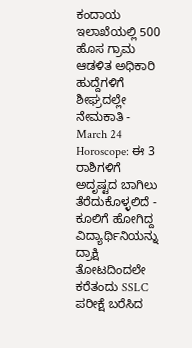ಕಂದಾಯ ಇಲಾಖೆಯಲ್ಲಿ 500 ಹೊಸ ಗ್ರಾಮ ಆಡಳಿತ ಅಧಿಕಾರಿ ಹುದ್ದೆಗಳಿಗೆ ಶೀಘ್ರದಲ್ಲೇ ನೇಮಕಾತಿ -
March 24 Horoscope: ಈ 3 ರಾಶಿಗಳಿಗೆ ಅದೃಷ್ಟದ ಬಾಗಿಲು ತೆರೆದುಕೊಳ್ಳಲಿದೆ -
ಕೂಲಿಗೆ ಹೋಗಿದ್ದ ವಿದ್ಯಾರ್ಥಿನಿಯನ್ನು ದ್ರಾಕ್ಷಿ ತೋಟದಿಂದಲೇ ಕರೆತಂದು SSLC ಪರೀಕ್ಷೆ ಬರೆಸಿದ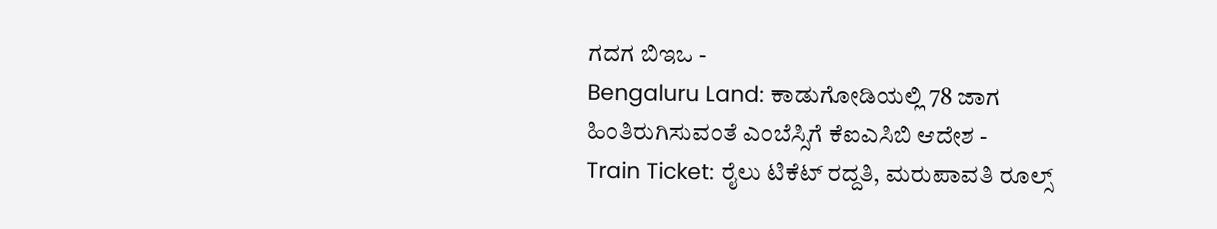ಗದಗ ಬಿಇಒ -
Bengaluru Land: ಕಾಡುಗೋಡಿಯಲ್ಲಿ 78 ಜಾಗ ಹಿಂತಿರುಗಿಸುವಂತೆ ಎಂಬೆಸ್ಸಿಗೆ ಕೆಐಎಸಿಬಿ ಆದೇಶ -
Train Ticket: ರೈಲು ಟಿಕೆಟ್ ರದ್ದತಿ, ಮರುಪಾವತಿ ರೂಲ್ಸ್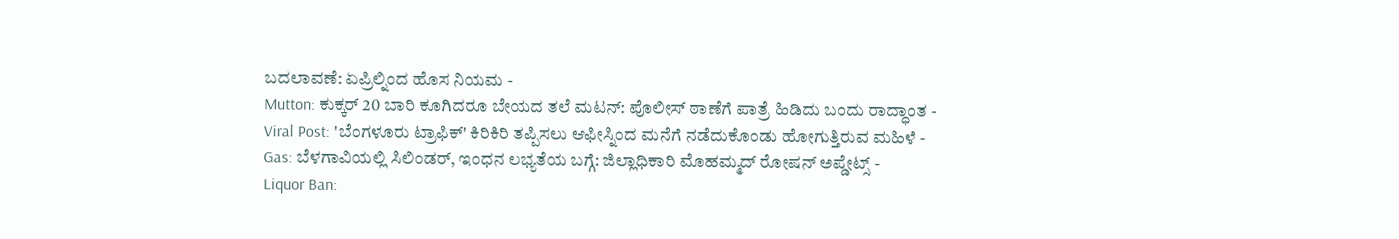ಬದಲಾವಣೆ: ಏಪ್ರಿಲ್ನಿಂದ ಹೊಸ ನಿಯಮ -
Mutton: ಕುಕ್ಕರ್ 20 ಬಾರಿ ಕೂಗಿದರೂ ಬೇಯದ ತಲೆ ಮಟನ್: ಪೊಲೀಸ್ ಠಾಣೆಗೆ ಪಾತ್ರೆ ಹಿಡಿದು ಬಂದು ರಾದ್ಧಾಂತ -
Viral Post: 'ಬೆಂಗಳೂರು ಟ್ರಾಫಿಕ್' ಕಿರಿಕಿರಿ ತಪ್ಪಿಸಲು ಆಫೀಸ್ನಿಂದ ಮನೆಗೆ ನಡೆದುಕೊಂಡು ಹೋಗುತ್ತಿರುವ ಮಹಿಳೆ -
Gas: ಬೆಳಗಾವಿಯಲ್ಲಿ ಸಿಲಿಂಡರ್, ಇಂಧನ ಲಭ್ಯತೆಯ ಬಗ್ಗೆ: ಜಿಲ್ಲಾಧಿಕಾರಿ ಮೊಹಮ್ಮದ್ ರೋಷನ್ ಅಪ್ಡೇಟ್ಸ್ -
Liquor Ban: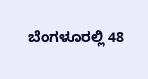ಬೆಂಗಳೂರಲ್ಲಿ 48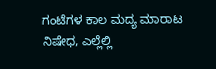ಗಂಟೆಗಳ ಕಾಲ ಮದ್ಯ ಮಾರಾಟ ನಿಷೇಧ, ಎಲ್ಲೆಲ್ಲಿ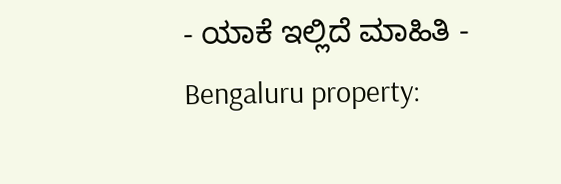- ಯಾಕೆ ಇಲ್ಲಿದೆ ಮಾಹಿತಿ -
Bengaluru property: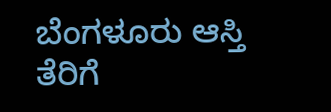ಬೆಂಗಳೂರು ಆಸ್ತಿ ತೆರಿಗೆ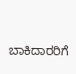ಬಾಕಿದಾರರಿಗೆ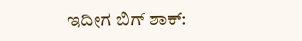ಇದೀಗ ಬಿಗ್ ಶಾಕ್: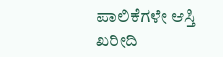ಪಾಲಿಕೆಗಳೇ ಆಸ್ತಿ ಖರೀದಿ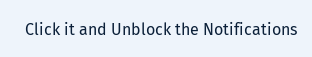Click it and Unblock the Notifications